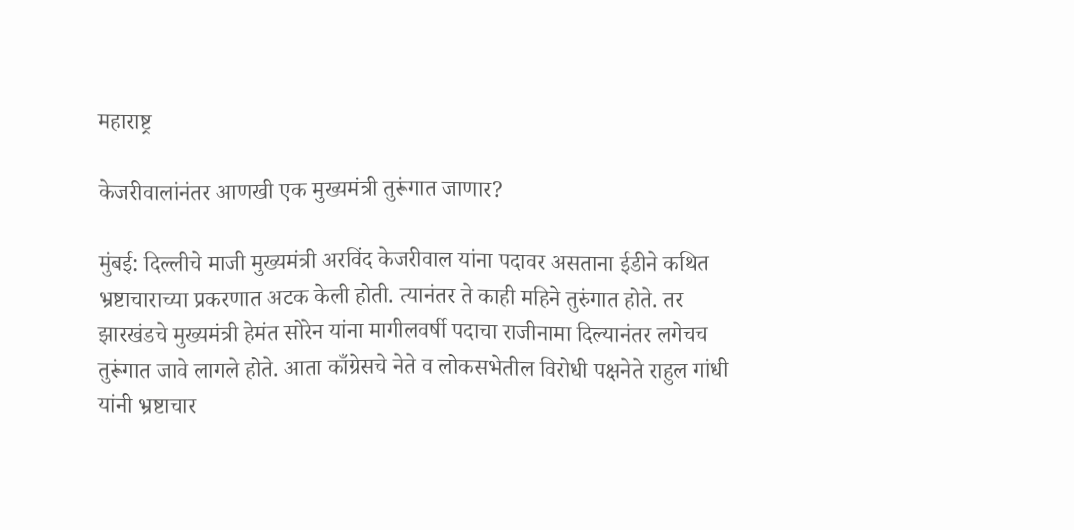महाराष्ट्र

केजरीवालांनंतर आणखी एक मुख्यमंत्री तुरूंगात जाणार?

मुंबई: दिल्लीचे माजी मुख्यमंत्री अरविंद केजरीवाल यांना पदावर असताना ईडीने कथित भ्रष्टाचाराच्या प्रकरणात अटक केली होती. त्यानंतर ते काही महिने तुरुंगात होते. तर झारखंडचे मुख्यमंत्री हेमंत सोरेन यांना मागीलवर्षी पदाचा राजीनामा दिल्यानंतर लगेचच तुरूंगात जावे लागले होते. आता काँग्रेसचे नेते व लोकसभेतील विरोधी पक्षनेते राहुल गांधी यांनी भ्रष्टाचार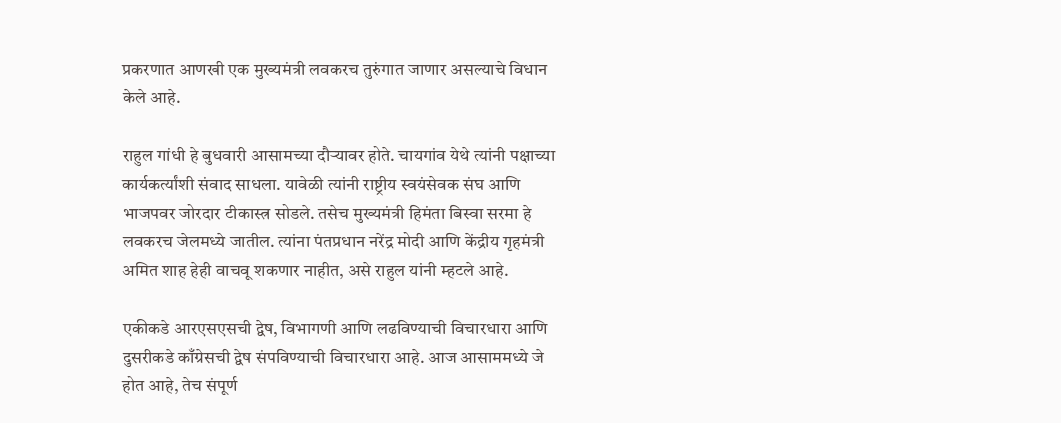प्रकरणात आणखी एक मुख्यमंत्री लवकरच तुरुंगात जाणार असल्याचे विधान केले आहे.

राहुल गांधी हे बुधवारी आसामच्या दौऱ्यावर होते. चायगांव येथे त्यांनी पक्षाच्या कार्यकर्त्यांशी संवाद साधला. यावेळी त्यांनी राष्ट्रीय स्वयंसेवक संघ आणि भाजपवर जोरदार टीकास्त्र सोडले. तसेच मुख्यमंत्री हिमंता बिस्वा सरमा हे लवकरच जेलमध्ये जातील. त्यांना पंतप्रधान नरेंद्र मोदी आणि केंद्रीय गृहमंत्री अमित शाह हेही वाचवू शकणार नाहीत, असे राहुल यांनी म्हटले आहे.

एकीकडे आरएसएसची द्वेष, विभागणी आणि लढविण्याची विचारधारा आणि दुसरीकडे काँग्रेसची द्वेष संपविण्याची विचारधारा आहे. आज आसाममध्ये जे होत आहे, तेच संपूर्ण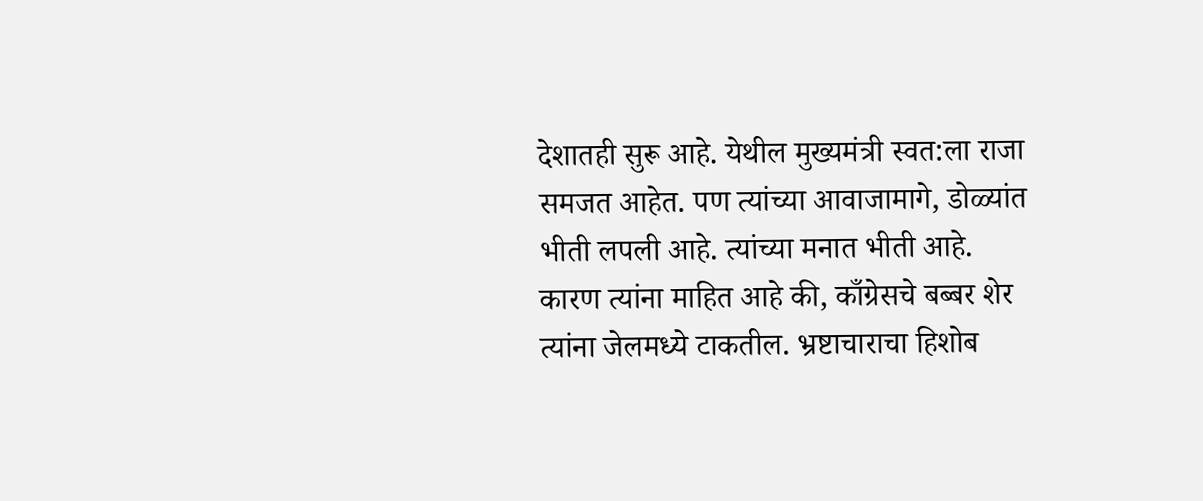देशातही सुरू आहे. येथील मुख्यमंत्री स्वत:ला राजा समजत आहेत. पण त्यांच्या आवाजामागे, डोळ्यांत भीती लपली आहे. त्यांच्या मनात भीती आहे. कारण त्यांना माहित आहे की, काँग्रेसचे बब्बर शेर त्यांना जेलमध्ये टाकतील. भ्रष्टाचाराचा हिशोब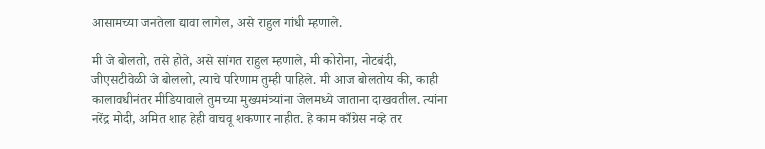आसामच्या जनतेला द्यावा लागेल, असे राहुल गांधी म्हणाले.

मी जे बोलतो, तसे होते, असे सांगत राहुल म्हणाले, मी कोरोना, नोटबंदी, जीएसटीवेळी जे बोललो, त्याचे परिणाम तुम्ही पाहिले. मी आज बोलतोय की, काही कालावधीनंतर मीडियावाले तुमच्या मुख्यमंत्र्यांना जेलमध्ये जाताना दाखवतील. त्यांना नरेंद्र मोदी, अमित शाह हेही वाचवू शकणार नाहीत. हे काम काँग्रेस नव्हे तर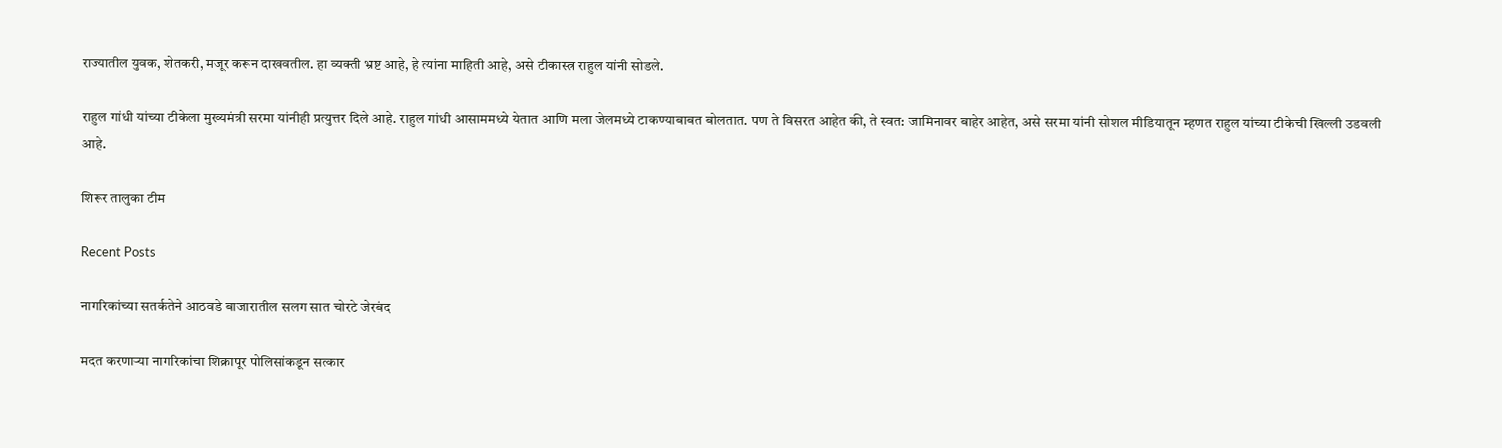राज्यातील युवक, शेतकरी, मजूर करून दाखवतील. हा व्यक्ती भ्रष्ट आहे, हे त्यांना माहिती आहे, असे टीकास्त्र राहुल यांनी सोडले.

राहुल गांधी यांच्या टीकेला मुख्यमंत्री सरमा यांनीही प्रत्युत्तर दिले आहे. राहुल गांधी आसाममध्ये येतात आणि मला जेलमध्ये टाकण्याबाबत बोलतात. पण ते विसरत आहेत की, ते स्वत: जामिनावर बाहेर आहेत, असे सरमा यांनी सोशल मीडियातून म्हणत राहुल यांच्या टीकेची खिल्ली उडवली आहे.

शिरूर तालुका टीम

Recent Posts

नागरिकांच्या सतर्कतेने आठवडे बाजारातील सलग सात चोरटे जेरबंद

मदत करणाऱ्या नागरिकांचा शिक्रापूर पोलिसांकडून सत्कार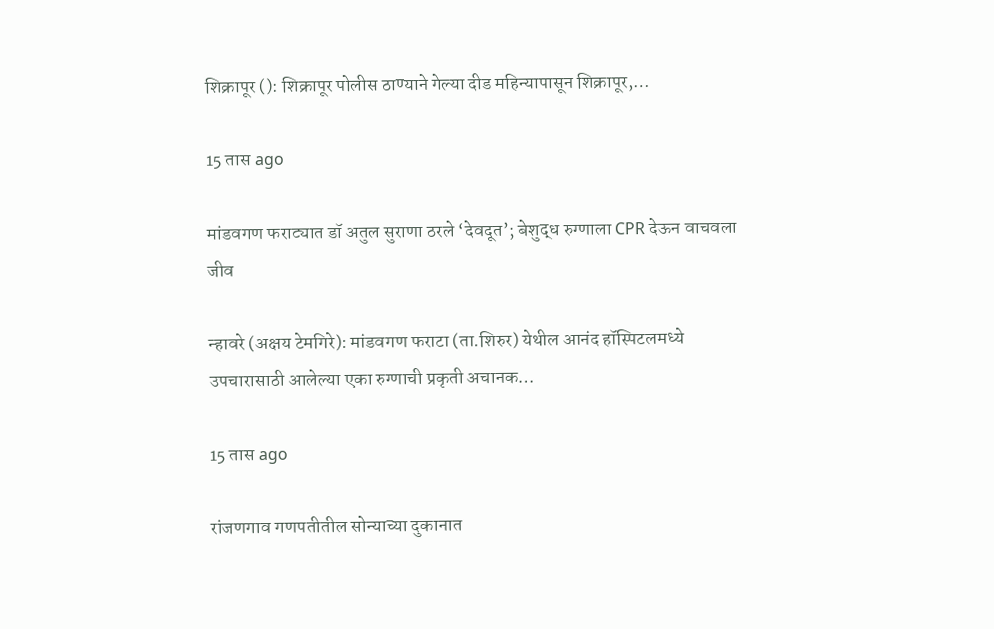शिक्रापूर (): शिक्रापूर पोलीस ठाण्याने गेल्या दीड महिन्यापासून शिक्रापूर,…

15 तास ago

मांडवगण फराट्यात डॉ अतुल सुराणा ठरले ‘देवदूत’; बेशुद्ध रुग्णाला CPR देऊन वाचवला जीव

न्हावरे (अक्षय टेमगिरे): मांडवगण फराटा (ता.शिरुर) येथील आनंद हॉस्पिटलमध्ये उपचारासाठी आलेल्या एका रुग्णाची प्रकृती अचानक…

15 तास ago

रांजणगाव गणपतीतील सोन्याच्या दुकानात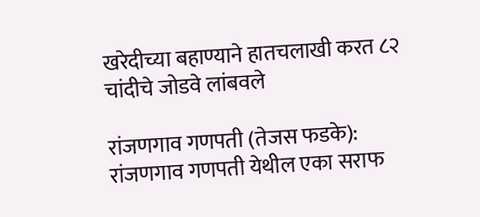खरेदीच्या बहाण्याने हातचलाखी करत ८२ चांदीचे जोडवे लांबवले

रांजणगाव गणपती (तेजस फडके): रांजणगाव गणपती येथील एका सराफ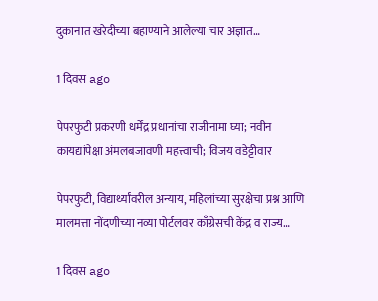दुकानात खरेदीच्या बहाण्याने आलेल्या चार अज्ञात…

1 दिवस ago

पेपरफुटी प्रकरणी धर्मेंद्र प्रधानांचा राजीनामा घ्या; नवीन कायद्यांपेक्षा अंमलबजावणी महत्त्वाची; विजय वडेट्टीवार

पेपरफुटी, विद्यार्थ्यांवरील अन्याय, महिलांच्या सुरक्षेचा प्रश्न आणि मालमत्ता नोंदणीच्या नव्या पोर्टलवर काँग्रेसची केंद्र व राज्य…

1 दिवस ago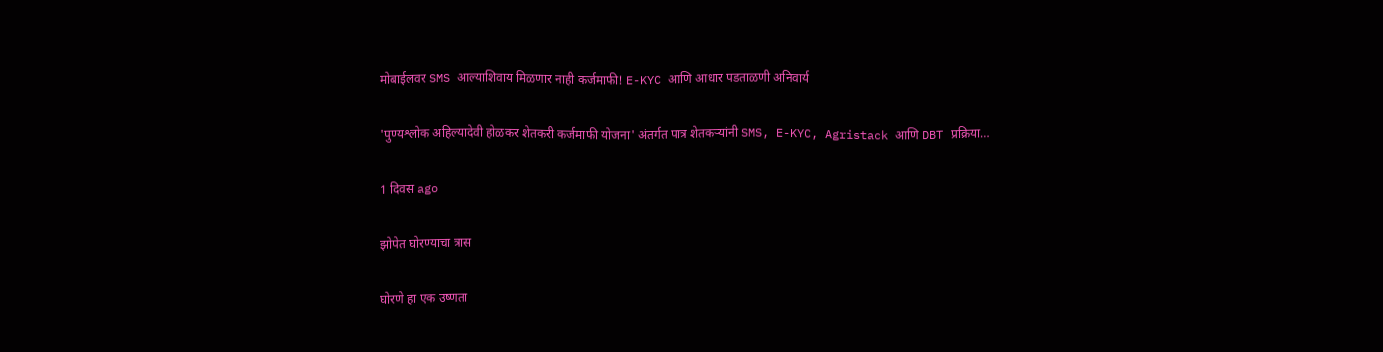मोबाईलवर SMS आल्याशिवाय मिळणार नाही कर्जमाफी! E-KYC आणि आधार पडताळणी अनिवार्य

'पुण्यश्लोक अहिल्यादेवी होळकर शेतकरी कर्जमाफी योजना' अंतर्गत पात्र शेतकऱ्यांनी SMS, E-KYC, Agristack आणि DBT प्रक्रिया…

1 दिवस ago

झोपेत घोरण्याचा त्रास

घोरणे हा एक उष्णता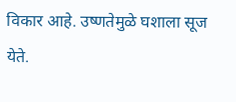विकार आहे. उष्णतेमुळे घशाला सूज येते.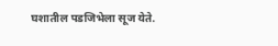घशातील पडजिभेला सूज येते.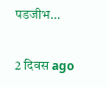पडजीभ…

2 दिवस ago